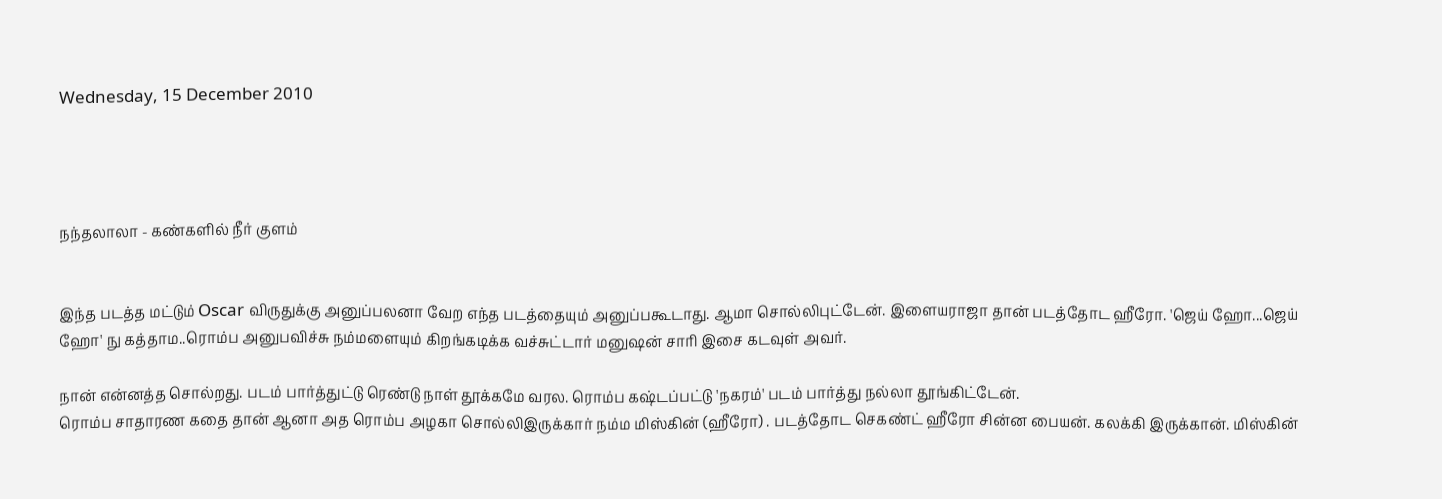Wednesday, 15 December 2010




நந்தலாலா - கண்களில் நீர் குளம்


இந்த படத்த மட்டும் Oscar விருதுக்கு அனுப்பலனா வேற எந்த படத்தையும் அனுப்பகூடாது. ஆமா சொல்லிபுட்டேன். இளையராஜா தான் படத்தோட ஹீரோ. 'ஜெய் ஹோ...ஜெய் ஹோ' நு கத்தாம..ரொம்ப அனுபவிச்சு நம்மளையும் கிறங்கடிக்க வச்சுட்டார் மனுஷன் சாரி இசை கடவுள் அவர்.

நான் என்னத்த சொல்றது. படம் பார்த்துட்டு ரெண்டு நாள் தூக்கமே வரல. ரொம்ப கஷ்டப்பட்டு 'நகரம்' படம் பார்த்து நல்லா தூங்கிட்டேன்.
ரொம்ப சாதாரண கதை தான் ஆனா அத ரொம்ப அழகா சொல்லிஇருக்கார் நம்ம மிஸ்கின் (ஹீரோ) . படத்தோட செகண்ட் ஹீரோ சின்ன பையன். கலக்கி இருக்கான். மிஸ்கின்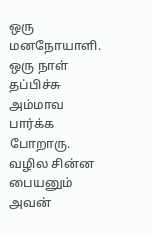ஒரு மனநோயாளி. ஒரு நாள் தப்பிச்சு அம்மாவ பார்க்க போறாரு. வழில சின்ன பையனும் அவன்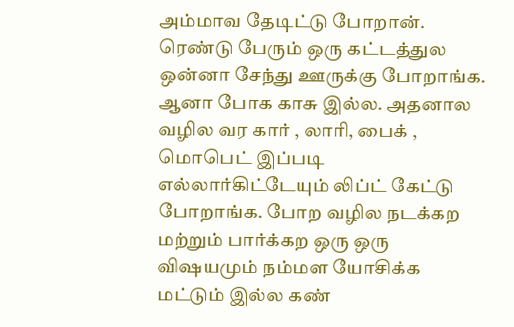அம்மாவ தேடிட்டு போறான். ரெண்டு பேரும் ஒரு கட்டத்துல ஒன்னா சேந்து ஊருக்கு போறாங்க. ஆனா போக காசு இல்ல. அதனால வழில வர கார் , லாரி, பைக் , மொபெட் இப்படி எல்லார்கிட்டேயும் லிப்ட் கேட்டு போறாங்க. போற வழில நடக்கற மற்றும் பார்க்கற ஒரு ஒரு விஷயமும் நம்மள யோசிக்க மட்டும் இல்ல கண்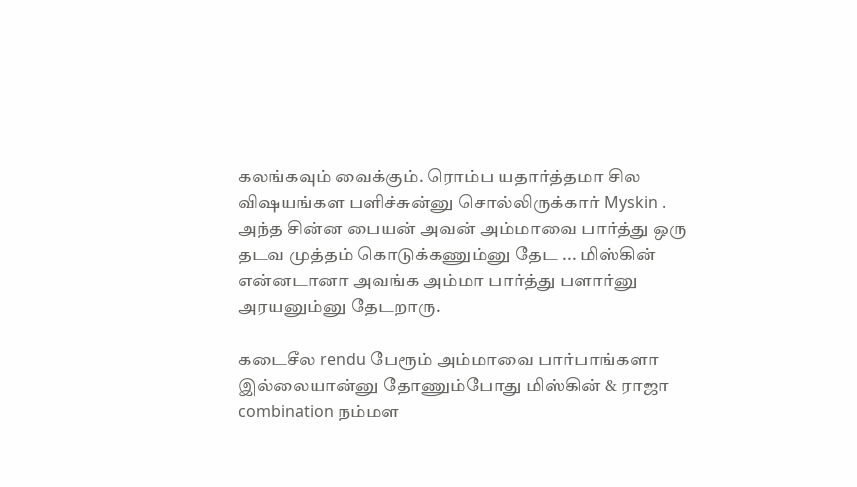கலங்கவும் வைக்கும். ரொம்ப யதார்த்தமா சில விஷயங்கள பளிச்சுன்னு சொல்லிருக்கார் Myskin .
அந்த சின்ன பையன் அவன் அம்மாவை பார்த்து ஒரு தடவ முத்தம் கொடுக்கணும்னு தேட ... மிஸ்கின் என்னடானா அவங்க அம்மா பார்த்து பளார்னு அரயனும்னு தேடறாரு.

கடைசீல rendu பேரூம் அம்மாவை பார்பாங்களா இல்லையான்னு தோணும்போது மிஸ்கின் & ராஜா combination நம்மள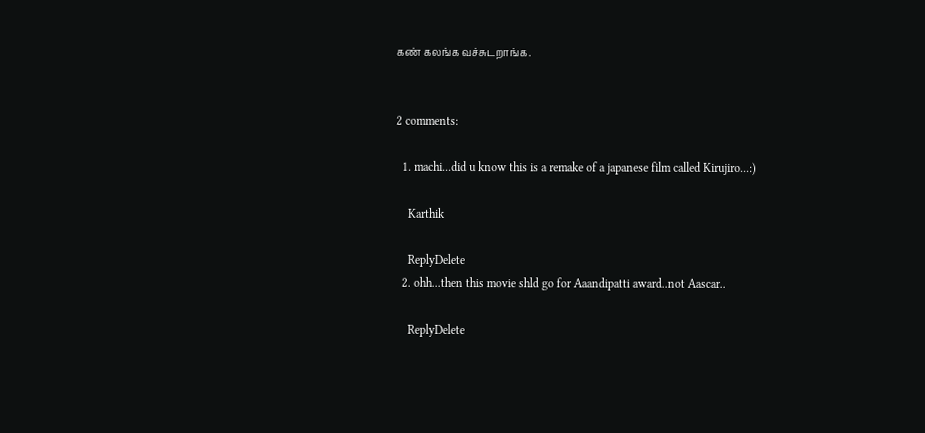கண் கலங்க வச்சுடறாங்க.


2 comments:

  1. machi...did u know this is a remake of a japanese film called Kirujiro...:)

    Karthik

    ReplyDelete
  2. ohh...then this movie shld go for Aaandipatti award..not Aascar..

    ReplyDelete